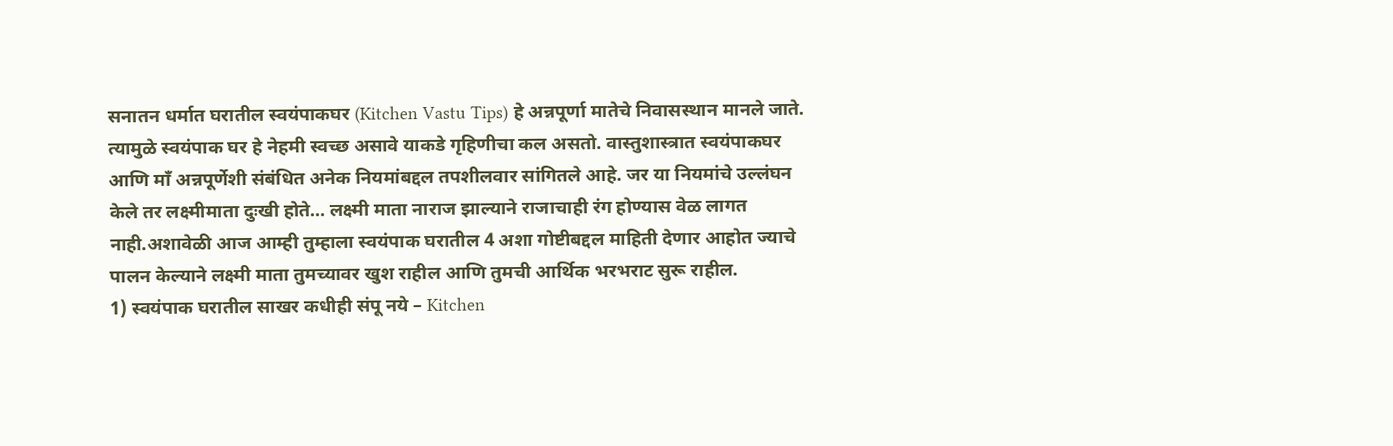सनातन धर्मात घरातील स्वयंपाकघर (Kitchen Vastu Tips) हे अन्नपूर्णा मातेचे निवासस्थान मानले जाते. त्यामुळे स्वयंपाक घर हे नेहमी स्वच्छ असावे याकडे गृहिणीचा कल असतो. वास्तुशास्त्रात स्वयंपाकघर आणि माँ अन्नपूर्णेशी संबंधित अनेक नियमांबद्दल तपशीलवार सांगितले आहे. जर या नियमांचे उल्लंघन केले तर लक्ष्मीमाता दुःखी होते… लक्ष्मी माता नाराज झाल्याने राजाचाही रंग होण्यास वेळ लागत नाही.अशावेळी आज आम्ही तुम्हाला स्वयंपाक घरातील 4 अशा गोष्टीबद्दल माहिती देणार आहोत ज्याचे पालन केल्याने लक्ष्मी माता तुमच्यावर खुश राहील आणि तुमची आर्थिक भरभराट सुरू राहील.
1) स्वयंपाक घरातील साखर कधीही संपू नये – Kitchen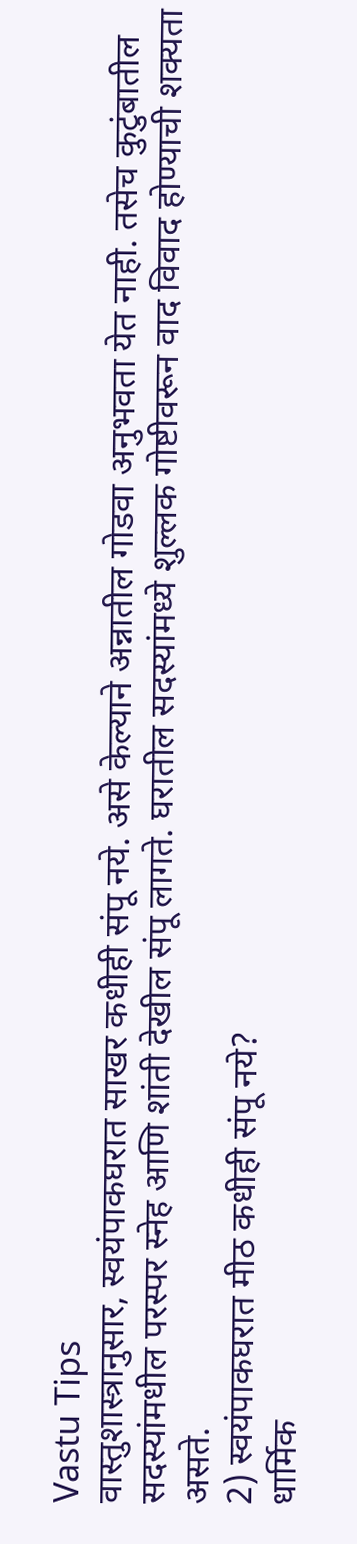Vastu Tips
वास्तुशास्त्रानुसार, स्वयंपाकघरात साखर कधीही संपू नये. असे केल्याने अन्नातील गोडवा अनुभवता येत नाही. तसेच कुटुंबातील सदस्यांमधील परस्पर स्नेह आणि शांती देखील संपू लागते. घरातील सदस्यांमध्ये शुल्लक गोष्टीवरून वाद विवाद होण्याची शक्यता असते.
2) स्वयंपाकघरात मीठ कधीही संपू नये?
धार्मिक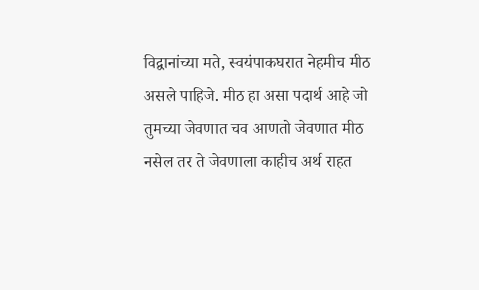विद्वानांच्या मते, स्वयंपाकघरात नेहमीच मीठ असले पाहिजे. मीठ हा असा पदार्थ आहे जो तुमच्या जेवणात चव आणतो जेवणात मीठ नसेल तर ते जेवणाला काहीच अर्थ राहत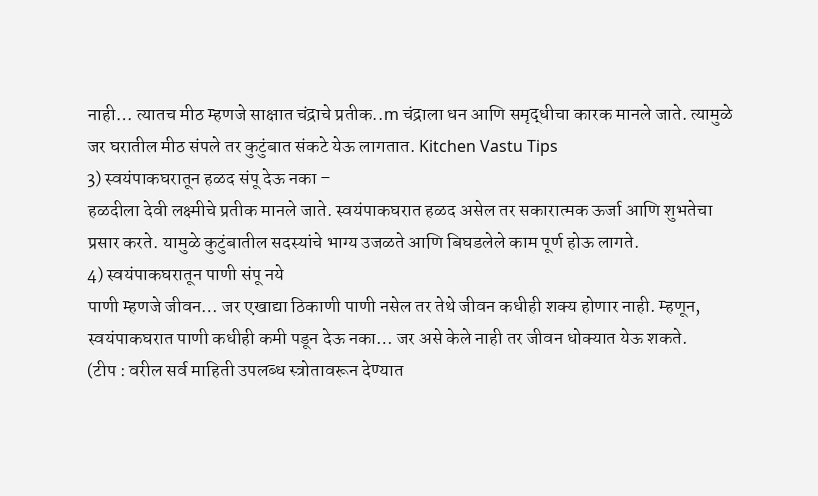नाही… त्यातच मीठ म्हणजे साक्षात चंद्राचे प्रतीक..m चंद्राला धन आणि समृद्धीचा कारक मानले जाते. त्यामुळे जर घरातील मीठ संपले तर कुटुंबात संकटे येऊ लागतात. Kitchen Vastu Tips
3) स्वयंपाकघरातून हळद संपू देऊ नका –
हळदीला देवी लक्ष्मीचे प्रतीक मानले जाते. स्वयंपाकघरात हळद असेल तर सकारात्मक ऊर्जा आणि शुभतेचा प्रसार करते. यामुळे कुटुंबातील सदस्यांचे भाग्य उजळते आणि बिघडलेले काम पूर्ण होऊ लागते.
4) स्वयंपाकघरातून पाणी संपू नये
पाणी म्हणजे जीवन… जर एखाद्या ठिकाणी पाणी नसेल तर तेथे जीवन कधीही शक्य होणार नाही. म्हणून, स्वयंपाकघरात पाणी कधीही कमी पडून देऊ नका… जर असे केले नाही तर जीवन धोक्यात येऊ शकते.
(टीप : वरील सर्व माहिती उपलब्ध स्त्रोतावरून देण्यात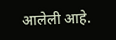आलेली आहे.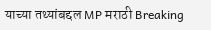याच्या तथ्यांबद्दल MP मराठी Breaking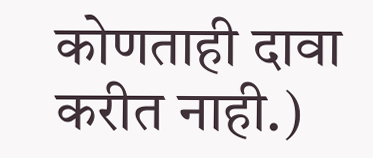कोणताही दावा करीत नाही.)